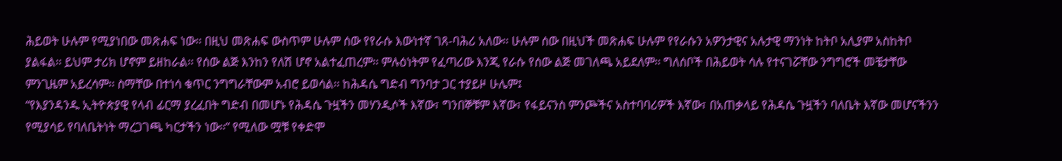ሕይወት ሁሉም የሚያነበው መጽሐፍ ነው፡፡ በዚህ መጽሐፍ ውስጥም ሁሉም ሰው የየራሱ እውነተኛ ገጸ-ባሕሪ አለው፡፡ ሁሉም ሰው በዚህች መጽሐፍ ሁሉም የየራሱን አዎንታዊና አሉታዊ ማንነት ከትቦ አሊያም አስከትቦ ያልፋል፡፡ ይህም ታሪክ ሆኖም ይዘከራል፡፡ የሰው ልጅ እንከን የለሽ ሆኖ አልተፈጠረም፡፡ ምሉዕነትም የፈጣሪው እንጂ የራሱ የሰው ልጅ መገለጫ አይደለም፡፡ ግለሰቦች በሕይወት ሳሉ የተናገሯቸው ንግግሮች መቼታቸው ምንጊዜም አይረሳም፡፡ ስማቸው በተነሳ ቁጥር ንግግራቸውም አብሮ ይወሳል፡፡ ከሕዳሴ ግድብ ግንባታ ጋር ተያይዞ ሁሌም፤
“የእያንዳንዱ ኢትዮጵያዊ የላብ ፊርማ ያረፈበት ግድብ በመሆኑ የሕዳሴ ጉዟችን መሃንዲሶች እኛው፣ ግንበኞቹም እኛው፣ የፋይናንስ ምንጮችና አስተባባሪዎች እኛው፣ በአጠቃላይ የሕዳሴ ጉዟችን ባለቤት እኛው መሆናችንን የሚያሳይ የባለቤትነት ማረጋገጫ ካርታችን ነው፡፡” የሚለው ሟቹ የቀድሞ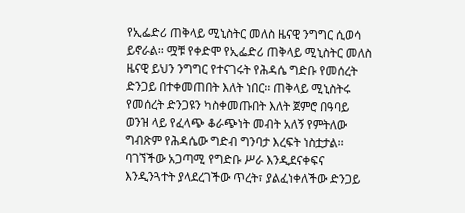የኢፌድሪ ጠቅላይ ሚኒስትር መለስ ዜናዊ ንግግር ሲወሳ ይኖራል፡፡ ሟቹ የቀድሞ የኢፌድሪ ጠቅላይ ሚኒስትር መለስ ዜናዊ ይህን ንግግር የተናገሩት የሕዳሴ ግድቡ የመሰረት ድንጋይ በተቀመጠበት እለት ነበር፡፡ ጠቅላይ ሚኒስትሩ የመሰረት ድንጋዩን ካስቀመጡበት እለት ጀምሮ በዓባይ ወንዝ ላይ የፈላጭ ቆራጭነት መብት አለኝ የምትለው ግብጽም የሕዳሴው ግድብ ግንባታ እረፍት ነስቷታል፡፡ ባገኘችው አጋጣሚ የግድቡ ሥራ እንዲደናቀፍና እንዲንጓተት ያላደረገችው ጥረት፣ ያልፈነቀለችው ድንጋይ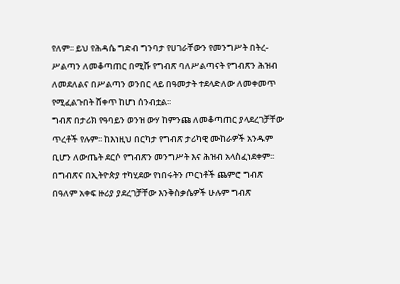የለም፡፡ ይህ የሕዳሴ ግድብ ግንባታ የሀገራቸውን የመንግሥት በትረ-ሥልጣን ለመቆጣጠር በሚሹ የግብጽ ባለሥልጣናት የግብጽን ሕዝብ ለመደለልና በሥልጣን ወንበር ላይ በዓመታት ተደላድለው ለመቀመጥ የሚፈልጉበት ሸቀጥ ከሆነ ሰንብቷል፡፡
ግብጽ በታሪክ የዓባይን ወንዝ ውሃ ከምንጩ ለመቆጣጠር ያላደረገቻቸው ጥረቶች የሉም፡፡ ከእነዚህ በርካታ የግብጽ ታሪካዊ ሙከራዎች አንዱም ቢሆን ለውጤት ደርሶ የግብጽን መንግሥት እና ሕዝብ አላስፈነደቀም፡፡ በግብጽና በኢትዮጵያ ተካሂደው የነበሩትን ጦርነቶች ጨምሮ ግብጽ በዓለም አቀፍ ዙሪያ ያደረገቻቸው እንቅስቃሴዎች ሁሉም ግብጽ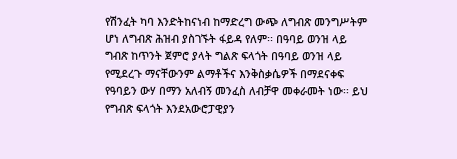የሽንፈት ካባ እንድትከናነብ ከማድረግ ውጭ ለግብጽ መንግሥትም ሆነ ለግብጽ ሕዝብ ያስገኙት ፋይዳ የለም፡፡ በዓባይ ወንዝ ላይ ግብጽ ከጥንት ጀምሮ ያላት ግልጽ ፍላጎት በዓባይ ወንዝ ላይ የሚደረጉ ማናቸውንም ልማቶችና እንቅስቃሴዎች በማደናቀፍ የዓባይን ውሃ በማን አለብኝ መንፈስ ለብቻዋ መቀራመት ነው፡፡ ይህ የግብጽ ፍላጎት እንደአውሮፓዊያን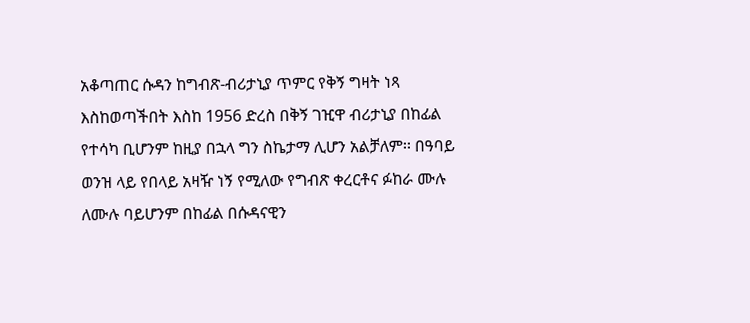አቆጣጠር ሱዳን ከግብጽ-ብሪታኒያ ጥምር የቅኝ ግዛት ነጻ እስከወጣችበት እስከ 1956 ድረስ በቅኝ ገዢዋ ብሪታኒያ በከፊል የተሳካ ቢሆንም ከዚያ በኋላ ግን ስኬታማ ሊሆን አልቻለም፡፡ በዓባይ ወንዝ ላይ የበላይ አዛዥ ነኝ የሚለው የግብጽ ቀረርቶና ፉከራ ሙሉ ለሙሉ ባይሆንም በከፊል በሱዳናዊን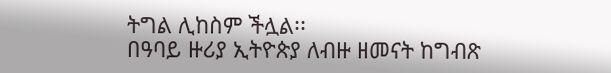ትግል ሊከስም ችሏል፡፡
በዓባይ ዙሪያ ኢትዮጵያ ለብዙ ዘመናት ከግብጽ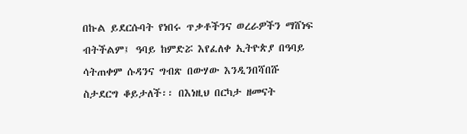በኩል ይደርሱባት የነበሩ ጥቃቶችንና ወረራዎችን ማሸነፍ ብትችልም፤ ዓባይ ከምድሯ እየፈለቀ ኢትዮጵያ በዓባይ ሳትጠቀም ሱዳንና ግብጽ በውሃው እንዲንበሻበሹ ስታደርግ ቆይታለች፡፡ በእነዚህ በርካታ ዘመናት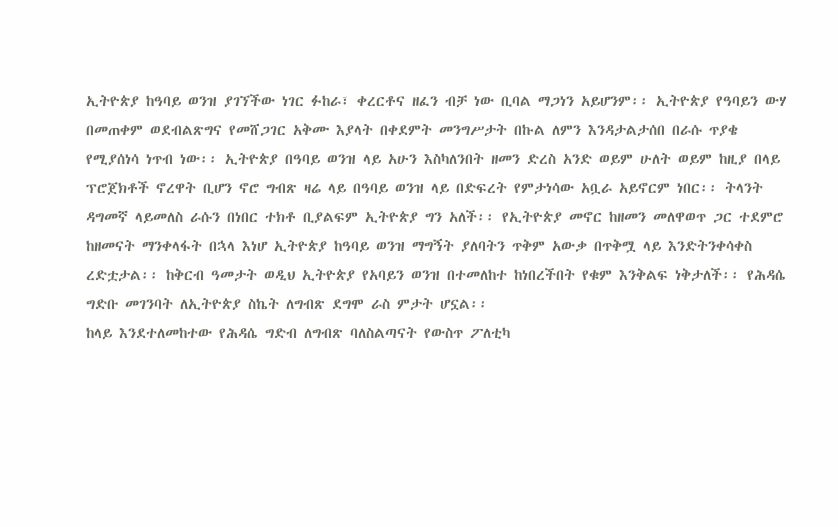ኢትዮጵያ ከዓባይ ወንዝ ያገኘችው ነገር ፉከራ፣ ቀረርቶና ዘፈን ብቻ ነው ቢባል ማጋነን አይሆንም፡፡ ኢትዮጵያ የዓባይን ውሃ በመጠቀም ወደብልጽግና የመሸጋገር አቅሙ እያላት በቀደምት መንግሥታት በኩል ለምን እንዳታልታሰበ በራሱ ጥያቄ የሚያሰነሳ ነጥብ ነው፡፡ ኢትዮጵያ በዓባይ ወንዝ ላይ አሁን እስካለንበት ዘመን ድረስ አንድ ወይም ሁለት ወይም ከዚያ በላይ ፕሮጀክቶች ኖረዋት ቢሆን ኖሮ ግብጽ ዛሬ ላይ በዓባይ ወንዝ ላይ በድፍረት የምታነሳው አቧራ አይኖርም ነበር፡፡ ትላንት ዳግመኛ ላይመለስ ራሱን በነበር ተክቶ ቢያልፍም ኢትዮጵያ ግን አለች፡፡ የኢትዮጵያ መኖር ከዘመን መለዋወጥ ጋር ተደምሮ ከዘመናት ማንቀላፋት በኋላ እነሆ ኢትዮጵያ ከዓባይ ወንዝ ማግኝት ያለባትን ጥቅም አውቃ በጥቅሟ ላይ እንድትንቀሳቀስ ረድቷታል፡፡ ከቅርብ ዓመታት ወዲህ ኢትዮጵያ የአባይን ወንዝ በተመለከተ ከነበረችበት የቁም እንቅልፍ ነቅታለች፡፡ የሕዳሴ ግድቡ መገንባት ለኢትዮጵያ ስኬት ለግብጽ ደግሞ ራስ ምታት ሆኗል፡፡
ከላይ እንደተለመከተው የሕዳሴ ግድብ ለግብጽ ባለስልጣናት የውስጥ ፖለቲካ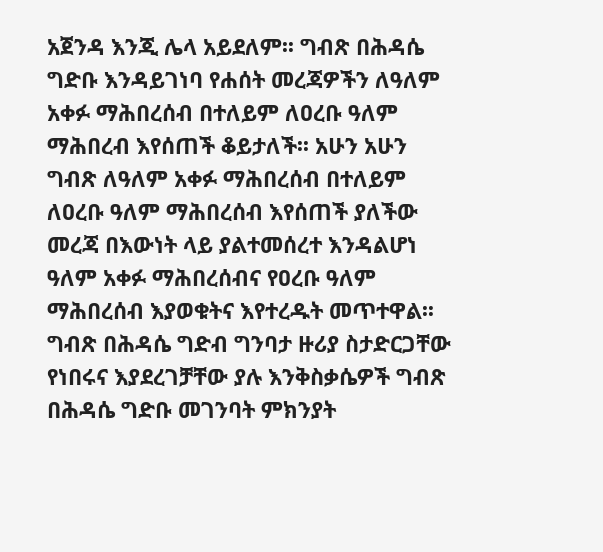አጀንዳ እንጂ ሌላ አይደለም፡፡ ግብጽ በሕዳሴ ግድቡ እንዳይገነባ የሐሰት መረጃዎችን ለዓለም አቀፉ ማሕበረሰብ በተለይም ለዐረቡ ዓለም ማሕበረብ እየሰጠች ቆይታለች፡፡ አሁን አሁን ግብጽ ለዓለም አቀፉ ማሕበረሰብ በተለይም ለዐረቡ ዓለም ማሕበረሰብ እየሰጠች ያለችው መረጃ በእውነት ላይ ያልተመሰረተ እንዳልሆነ ዓለም አቀፉ ማሕበረሰብና የዐረቡ ዓለም ማሕበረሰብ እያወቁትና እየተረዱት መጥተዋል፡፡ ግብጽ በሕዳሴ ግድብ ግንባታ ዙሪያ ስታድርጋቸው የነበሩና እያደረገቻቸው ያሉ እንቅስቃሴዎች ግብጽ በሕዳሴ ግድቡ መገንባት ምክንያት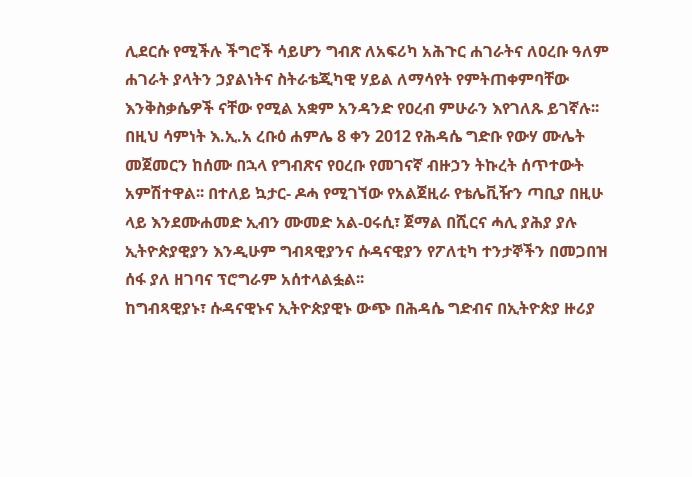ሊደርሱ የሚችሉ ችግሮች ሳይሆን ግብጽ ለአፍሪካ አሕጉር ሐገራትና ለዐረቡ ዓለም ሐገራት ያላትን ኃያልነትና ስትራቴጂካዊ ሃይል ለማሳየት የምትጠቀምባቸው እንቅስቃሴዎች ናቸው የሚል አቋም አንዳንድ የዐረብ ምሁራን እየገለጹ ይገኛሉ፡፡ በዚህ ሳምነት እ.ኢ.አ ረቡዕ ሐምሌ 8 ቀን 2012 የሕዳሴ ግድቡ የውሃ ሙሌት መጀመርን ከሰሙ በኋላ የግብጽና የዐረቡ የመገናኛ ብዙኃን ትኩረት ሰጥተውት አምሽተዋል፡፡ በተለይ ኳታር- ዶሓ የሚገኘው የአልጀዚራ የቴሌቪዥን ጣቢያ በዚሁ ላይ እንደሙሐመድ ኢብን ሙመድ አል-ዐሩሲ፣ ጀማል በሺርና ሓሊ ያሕያ ያሉ ኢትዮጵያዊያን እንዲሁም ግብጻዊያንና ሱዳናዊያን የፖለቲካ ተንታኞችን በመጋበዝ ሰፋ ያለ ዘገባና ፕሮግራም አሰተላልፏል፡፡
ከግብጻዊያኑ፣ ሱዳናዊኑና ኢትዮጵያዊኑ ውጭ በሕዳሴ ግድብና በኢትዮጵያ ዙሪያ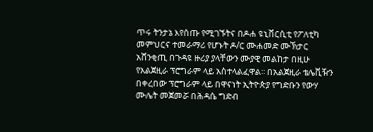ጥሩ ትንታኔ እየሰጡ የሚገኙትና በዶሐ ዩኒቨርሲቲ የፖለቲካ መምህርና ተመራማሪ የሆኑት ዶ/ር ሙሐመድ ሙኽታር አሸንቂጢ በጉዳዩ ዙሪያ ያላቸውን ሙያዊ መልከታ በዚሁ የአልጀዚራ ፕሮግራም ላይ አስተላልፈዋል፡፡ በአልጀዚራ ቴሌቪዥን በቀረበው ፕሮግራም ላይ በዋናነት ኢትዮጵያ የግድቡን የውሃ ሙሌት መጀመሯ በሕዳሴ ግድብ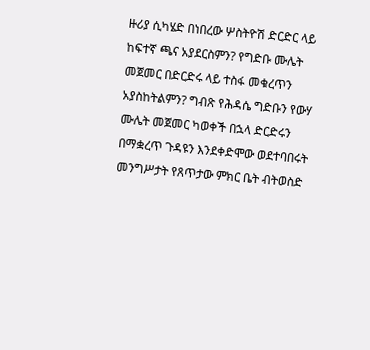ዙሪያ ሲካሄድ በነበረው ሦስትዮሽ ድርድር ላይ ከፍተኛ ጫና አያደርስምን? የግድቡ ሙሌት መጀመር በድርድሩ ላይ ተስፋ መቁረጥን አያስከትልምን? ግብጽ የሕዳሴ ግድቡን የውሃ ሙሌት መጀመር ካወቀች በኋላ ድርድሩን በማቋረጥ ጉዳዩን እንደቀድሞው ወደተባበሩት መንግሥታት የጸጥታው ምክር ቤት ብትወስድ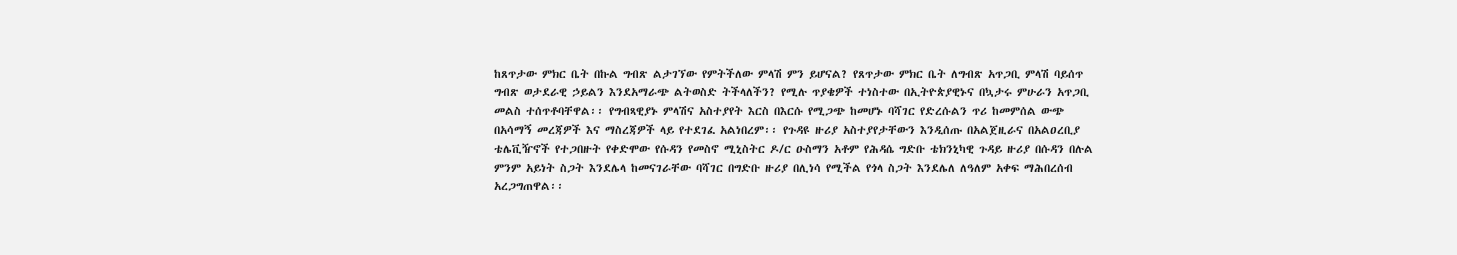ከጸጥታው ምክር ቤት በኩል ግብጽ ልታገኘው የምትችለው ምላሽ ምን ይሆናል? የጸጥታው ምክር ቤት ለግብጽ አጥጋቢ ምላሽ ባይሰጥ ግብጽ ወታደራዊ ኃይልን እንደአማራጭ ልትወስድ ትችላለችን? የሚሉ ጥያቄዎች ተነስተው በኢትዮጵያዊኑና በኳታሩ ምሁራን አጥጋቢ መልስ ተሰጥቶባቸዋል፡፡ የግብጻዊያኑ ምላሽና አስተያየት እርስ በእርሱ የሚጋጭ ከመሆኑ ባሻገር የድረሱልን ጥሪ ከመምሰል ውጭ በአሳማኝ መረጃዎች እና ማስረጃዎች ላይ የተደገፈ አልነበረም፡፡ የጉዳዩ ዙሪያ አስተያየታቸውን እንዲሰጡ በአልጀዚራና በአልዐረቢያ ቴሌቪዥኖች የተጋበዙት የቀድሞው የሱዳን የመስኖ ሚኒስትር ዶ/ር ዑስማን አቶም የሕዳሴ ግድቡ ቴክንኒካዊ ጉዳይ ዙሪያ በሱዳን በሉል ምንም አይነት ስጋት እንደሌላ ከመናገራቸው ባሻገር በግድቡ ዙሪያ በሊነሳ የሚችል የጎላ ስጋት እንደሌለ ለዓለም አቀፍ ማሕበረሰብ አረጋግጠዋል፡፡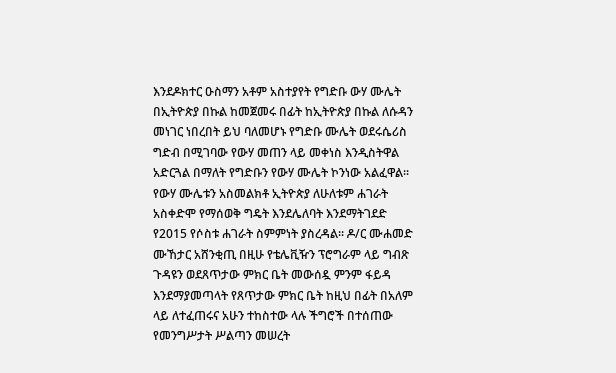እንደዶክተር ዑስማን አቶም አስተያየት የግድቡ ውሃ ሙሌት በኢትዮጵያ በኩል ከመጀመሩ በፊት ከኢትዮጵያ በኩል ለሱዳን መነገር ነበረበት ይህ ባለመሆኑ የግድቡ ሙሌት ወደሩሴሪስ ግድብ በሚገባው የውሃ መጠን ላይ መቀነስ እንዲስትዋል አድርጓል በማለት የግድቡን የውሃ ሙሌት ኮንነው አልፈዋል፡፡ የውሃ ሙሌቱን አስመልክቶ ኢትዮጵያ ለሁለቱም ሐገራት አስቀድሞ የማሰወቅ ግዴት እንደሌለባት እንደማትገደድ የ2015 የሶስቱ ሐገራት ስምምነት ያስረዳል፡፡ ዶ/ር ሙሐመድ ሙኸታር አሸንቂጢ በዚሁ የቴሌቪዥን ፕሮግራም ላይ ግብጽ ጉዳዩን ወደጸጥታው ምክር ቤት መውሰዷ ምንም ፋይዳ እንደማያመጣላት የጸጥታው ምክር ቤት ከዚህ በፊት በአለም ላይ ለተፈጠሩና አሁን ተከስተው ላሉ ችግሮች በተሰጠው የመንግሥታት ሥልጣን መሠረት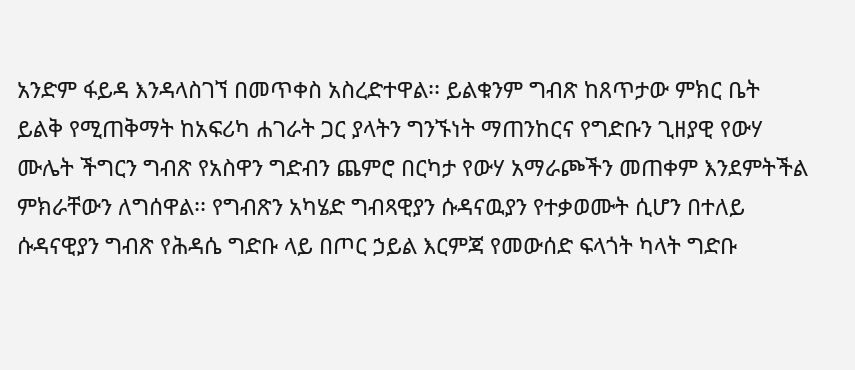አንድም ፋይዳ እንዳላስገኘ በመጥቀስ አስረድተዋል፡፡ ይልቁንም ግብጽ ከጸጥታው ምክር ቤት ይልቅ የሚጠቅማት ከአፍሪካ ሐገራት ጋር ያላትን ግንኙነት ማጠንከርና የግድቡን ጊዘያዊ የውሃ ሙሌት ችግርን ግብጽ የአስዋን ግድብን ጨምሮ በርካታ የውሃ አማራጮችን መጠቀም እንደምትችል ምክራቸውን ለግሰዋል፡፡ የግብጽን አካሄድ ግብጻዊያን ሱዳናዉያን የተቃወሙት ሲሆን በተለይ ሱዳናዊያን ግብጽ የሕዳሴ ግድቡ ላይ በጦር ኃይል እርምጃ የመውሰድ ፍላጎት ካላት ግድቡ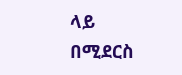ላይ በሚደርስ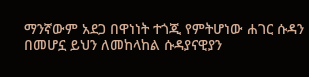ማንኛውም አደጋ በዋነነት ተጎጂ የምትሆነው ሐገር ሱዳን በመሆኗ ይህን ለመከላከል ሱዳያናዊያን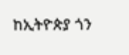ከኢትዮጵያ ጎን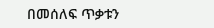በመሰለፍ ጥቃቱን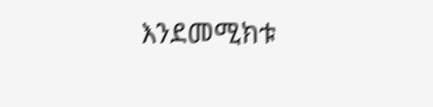እንደመሚክቱ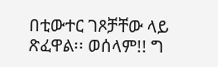በቲውተር ገጾቻቸው ላይ ጽፈዋል፡፡ ወሰላም!! ግ